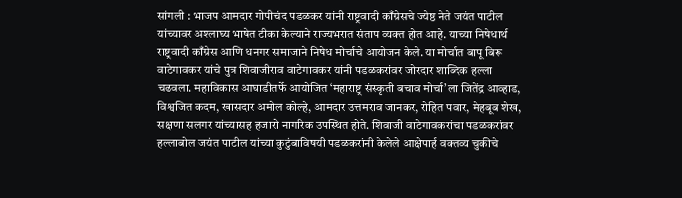सांगली : भाजप आमदार गोपीचंद पडळकर यांनी राष्ट्रवादी काँग्रेसचे ज्येष्ठ नेते जयंत पाटील यांच्यावर अश्लाघ्य भाषेत टीका केल्याने राज्यभरात संताप व्यक्त होत आहे. याच्या निषेधार्थ राष्ट्रवादी काँग्रेस आणि धनगर समाजाने निषेध मोर्चाचे आयोजन केले. या मोर्चात बापू बिरू वाटेगावकर यांचे पुत्र शिवाजीराव वाटेगावकर यांनी पडळकरांवर जोरदार शाब्दिक हल्ला चढवला. महाविकास आघाडीतर्फे आयोजित ‘महाराष्ट्र संस्कृती बचाव मोर्चा’ला जितेंद्र आव्हाड, विश्वजित कदम, खासदार अमोल कोल्हे, आमदार उत्तमराव जानकर, रोहित पवार, मेहबूब शेख, सक्षणा सलगर यांच्यासह हजारो नागरिक उपस्थित होते. शिवाजी वाटेगावकरांचा पडळकरांवर हल्लाबोल जयंत पाटील यांच्या कुटुंबाविषयी पडळकरांनी केलेले आक्षेपार्ह वक्तव्य चुकीचे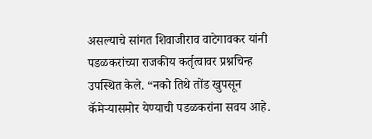असल्याचे सांगत शिवाजीराव वाटेगावकर यांनी पडळकरांच्या राजकीय कर्तृत्वावर प्रश्नचिन्ह उपस्थित केले. “नको तिथे तोंड खुपसून कॅमेऱ्यासमोर येण्याची पडळकरांना सवय आहे.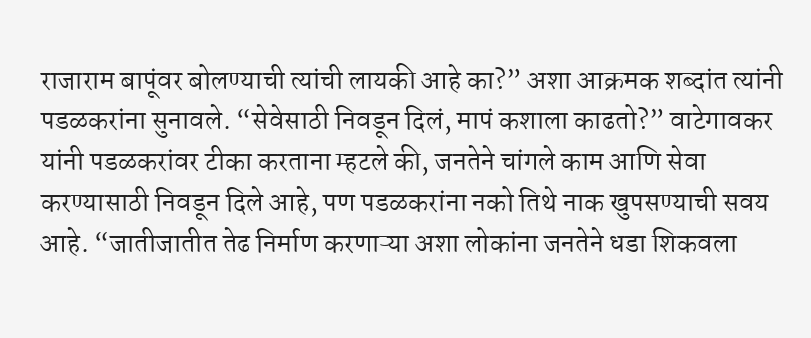राजाराम बापूंवर बोलण्याची त्यांची लायकी आहे का?” अशा आक्रमक शब्दांत त्यांनी पडळकरांना सुनावले. “सेवेसाठी निवडून दिलं, मापं कशाला काढतो?” वाटेगावकर यांनी पडळकरांवर टीका करताना म्हटले की, जनतेने चांगले काम आणि सेवा करण्यासाठी निवडून दिले आहे, पण पडळकरांना नको तिथे नाक खुपसण्याची सवय आहे. “जातीजातीत तेढ निर्माण करणाऱ्या अशा लोकांना जनतेने धडा शिकवला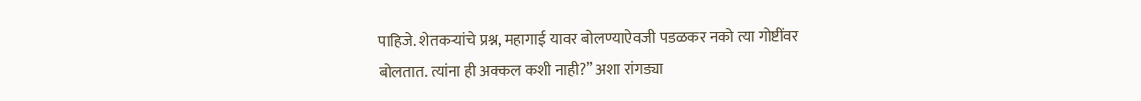पाहिजे. शेतकऱ्यांचे प्रश्न, महागाई यावर बोलण्याऐवजी पडळकर नको त्या गोष्टींवर बोलतात. त्यांना ही अक्कल कशी नाही?” अशा रांगड्या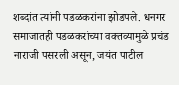शब्दांत त्यांनी पडळकरांना झोडपले. धनगर समाजातही पडळकरांच्या वक्तव्यामुळे प्रचंड नाराजी पसरली असून, जयंत पाटील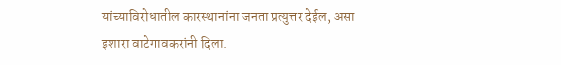यांच्याविरोधातील कारस्थानांना जनता प्रत्युत्तर देईल, असा इशारा वाटेगावकरांनी दिला.